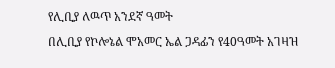የሊቢያ ለዉጥ አንደኛ ዓመት
በሊቢያ የኮሎኔል ሞአመር ኤል ጋዳፊን የ40ዓመት አገዛዝ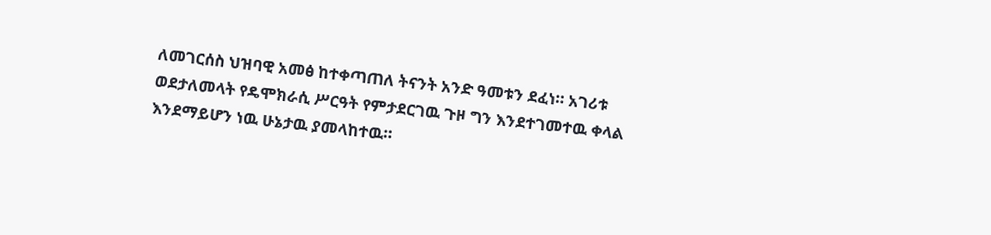ለመገርሰስ ህዝባዊ አመፅ ከተቀጣጠለ ትናንት አንድ ዓመቱን ደፈነ። አገሪቱ ወደታለመላት የዴሞክራሲ ሥርዓት የምታደርገዉ ጉዞ ግን እንደተገመተዉ ቀላል እንደማይሆን ነዉ ሁኔታዉ ያመላከተዉ።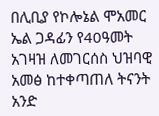በሊቢያ የኮሎኔል ሞአመር ኤል ጋዳፊን የ40ዓመት አገዛዝ ለመገርሰስ ህዝባዊ አመፅ ከተቀጣጠለ ትናንት አንድ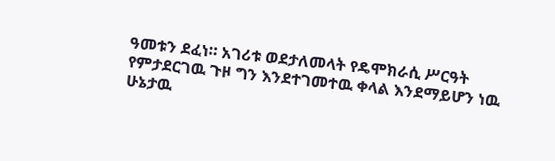ዓመቱን ደፈነ። አገሪቱ ወደታለመላት የዴሞክራሲ ሥርዓት የምታደርገዉ ጉዞ ግን እንደተገመተዉ ቀላል እንደማይሆን ነዉ ሁኔታዉ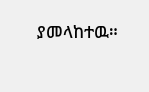ያመላከተዉ።